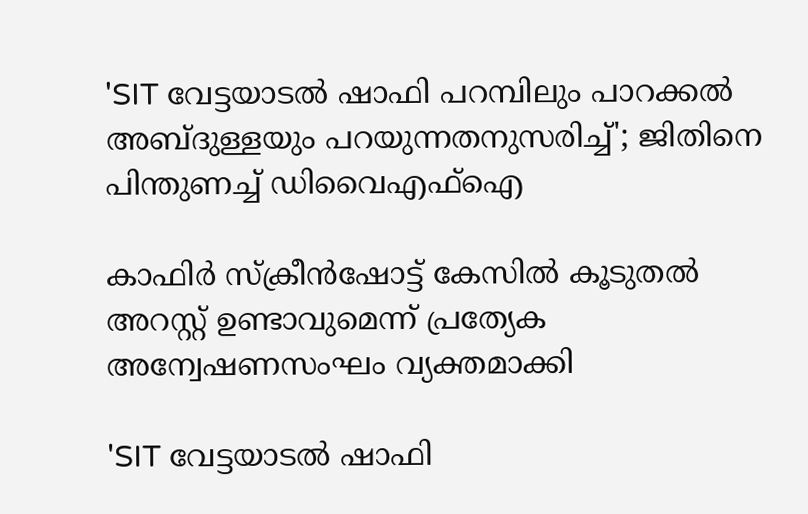'SIT വേട്ടയാടൽ ഷാഫി പറമ്പിലും പാറക്കൽ അബ്ദുള്ളയും പറയുന്നതനുസരിച്ച്'; ജിതിനെ പിന്തുണച്ച് ഡിവൈഎഫ്‌ഐ

കാഫിര്‍ സ്‌ക്രീന്‍ഷോട്ട് കേസില്‍ കൂടുതല്‍ അറസ്റ്റ് ഉണ്ടാവുമെന്ന് പ്രത്യേക അന്വേഷണസംഘം വ്യക്തമാക്കി

'SIT വേട്ടയാടൽ ഷാഫി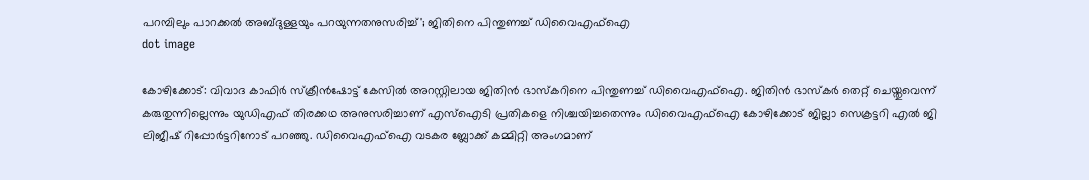പറമ്പിലും പാറക്കൽ അബ്ദുള്ളയും പറയുന്നതനുസരിച്ച്'; ജിതിനെ പിന്തുണച്ച് ഡിവൈഎഫ്‌ഐ
dot image

കോഴിക്കോട്: വിവാദ കാഫിര്‍ സ്‌ക്രീന്‍ഷോട്ട് കേസില്‍ അറസ്റ്റിലായ ജിതിന്‍ ഭാസ്‌കറിനെ പിന്തുണച്ച് ഡിവൈഎഫ്‌ഐ. ജിതിന്‍ ഭാസ്‌കര്‍ തെറ്റ് ചെയ്തുവെന്ന് കരുതുന്നില്ലെന്നും യുഡിഎഫ് തിരക്കഥ അനുസരിച്ചാണ് എസ്‌ഐടി പ്രതികളെ നിശ്ചയിച്ചതെന്നും ഡിവൈഎഫ്‌ഐ കോഴിക്കോട് ജില്ലാ സെക്രട്ടറി എല്‍ ജി ലിജീഷ് റിപ്പോര്‍ട്ടറിനോട് പറഞ്ഞു. ഡിവൈഎഫ്‌ഐ വടകര ബ്ലോക്ക് കമ്മിറ്റി അംഗമാണ്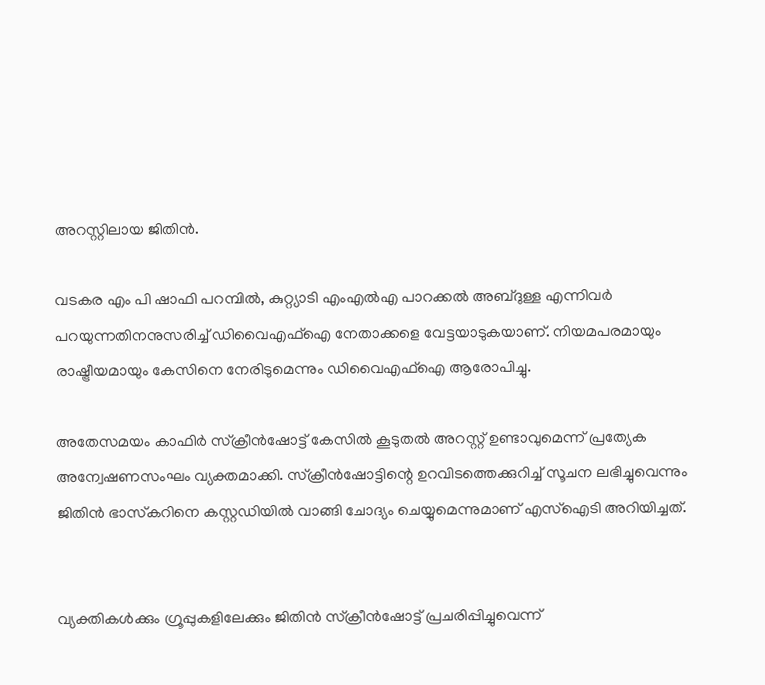അറസ്റ്റിലായ ജിതിന്‍.

വടകര എം പി ഷാഫി പറമ്പില്‍, കുറ്റ്യാടി എംഎല്‍എ പാറക്കല്‍ അബ്ദുള്ള എന്നിവര്‍ പറയുന്നതിനനുസരിച്ച് ഡിവൈഎഫ്‌ഐ നേതാക്കളെ വേട്ടയാടുകയാണ്. നിയമപരമായും രാഷ്ട്രീയമായും കേസിനെ നേരിടുമെന്നും ഡിവൈഎഫ്‌ഐ ആരോപിച്ചു.

അതേസമയം കാഫിര്‍ സ്‌ക്രീന്‍ഷോട്ട് കേസില്‍ കൂടുതല്‍ അറസ്റ്റ് ഉണ്ടാവുമെന്ന് പ്രത്യേക അന്വേഷണസംഘം വ്യക്തമാക്കി. സ്‌ക്രീന്‍ഷോട്ടിന്റെ ഉറവിടത്തെക്കുറിച്ച് സൂചന ലഭിച്ചുവെന്നും ജിതിന്‍ ഭാസ്‌കറിനെ കസ്റ്റഡിയില്‍ വാങ്ങി ചോദ്യം ചെയ്യുമെന്നുമാണ് എസ്‌ഐടി അറിയിച്ചത്.


വ്യക്തികള്‍ക്കും ഗ്രൂപ്പുകളിലേക്കും ജിതിന്‍ സ്‌ക്രീന്‍ഷോട്ട് പ്രചരിപ്പിച്ചുവെന്ന്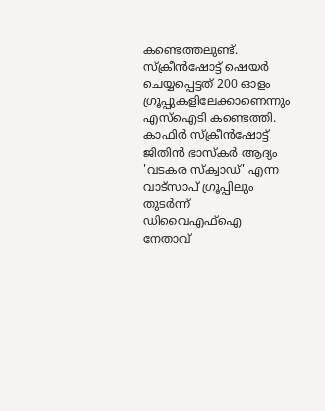കണ്ടെത്തലുണ്ട്. സ്‌ക്രീന്‍ഷോട്ട് ഷെയര്‍ ചെയ്യപ്പെട്ടത് 200 ഓളം ഗ്രൂപ്പുകളിലേക്കാണെന്നും എസ്‌ഐടി കണ്ടെത്തി. കാഫിര്‍ സ്‌ക്രീന്‍ഷോട്ട് ജിതിന്‍ ഭാസ്‌കര്‍ ആദ്യം 'വടകര സ്‌ക്വാഡ്' എന്ന വാട്‌സാപ് ഗ്രൂപ്പിലും തുടര്‍ന്ന് ഡിവൈഎഫ്‌ഐ നേതാവ്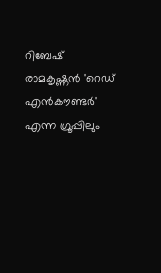റിബേഷ് രാമകൃഷ്ണന്‍ 'റെഡ് എന്‍കൗണ്ടര്‍' എന്ന ഗ്രൂപ്പിലും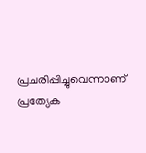പ്രചരിപ്പിച്ചുവെന്നാണ് പ്രത്യേക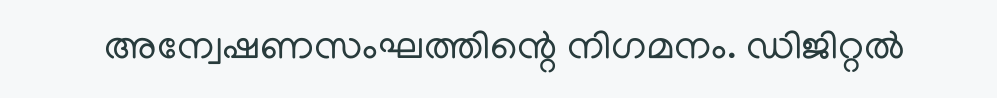അന്വേഷണസംഘത്തിന്റെ നിഗമനം. ഡിജിറ്റല്‍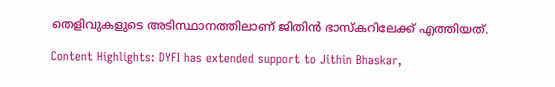തെളിവുകളുടെ അടിസ്ഥാനത്തിലാണ് ജിതിന്‍ ഭാസ്‌കറിലേക്ക് എത്തിയത്.

Content Highlights: DYFI has extended support to Jithin Bhaskar,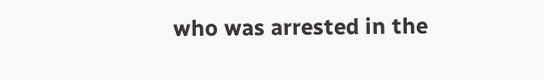who was arrested in the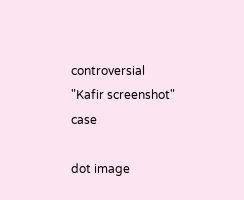controversial "Kafir screenshot" case

dot image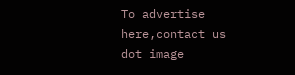To advertise here,contact us
dot image